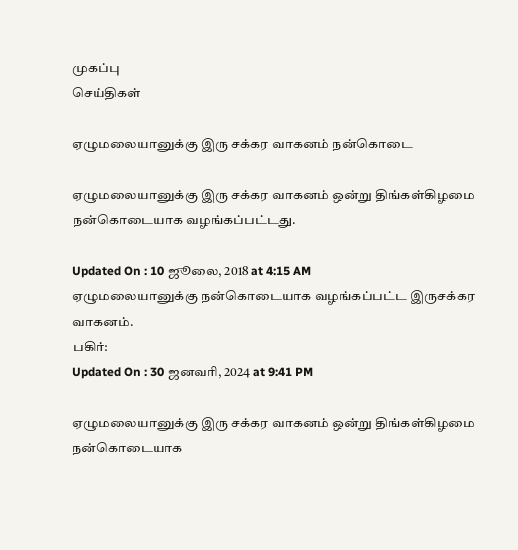முகப்பு
செய்திகள்

ஏழுமலையானுக்கு இரு சக்கர வாகனம் நன்கொடை

ஏழுமலையானுக்கு இரு சக்கர வாகனம் ஒன்று திங்கள்கிழமை நன்கொடையாக வழங்கப்பட்டது.

Updated On : 10 ஜூலை, 2018 at 4:15 AM
ஏழுமலையானுக்கு நன்கொடையாக வழங்கப்பட்ட இருசக்கர வாகனம்.
பகிர்:
Updated On : 30 ஜனவரி, 2024 at 9:41 PM

ஏழுமலையானுக்கு இரு சக்கர வாகனம் ஒன்று திங்கள்கிழமை நன்கொடையாக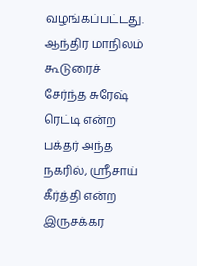வழங்கப்பட்டது.
ஆந்திர மாநிலம் கூடுரைச் சேர்ந்த சுரேஷ் ரெட்டி என்ற பக்தர் அந்த நகரில், ஸ்ரீசாய் கீர்த்தி என்ற இருசக்கர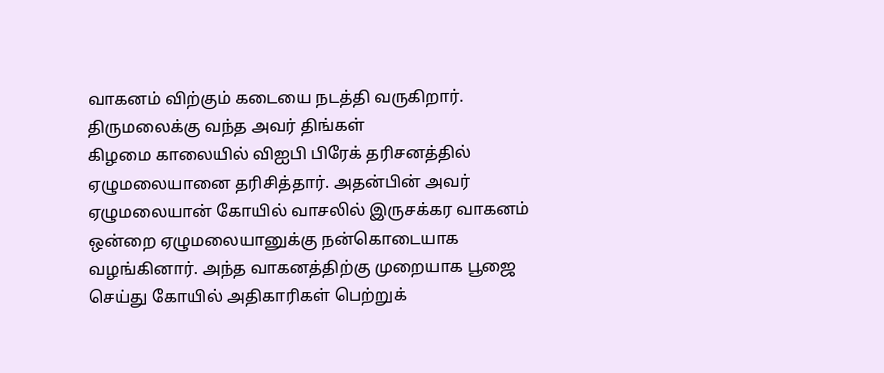வாகனம் விற்கும் கடையை நடத்தி வருகிறார். திருமலைக்கு வந்த அவர் திங்கள்
கிழமை காலையில் விஐபி பிரேக் தரிசனத்தில் ஏழுமலையானை தரிசித்தார். அதன்பின் அவர் ஏழுமலையான் கோயில் வாசலில் இருசக்கர வாகனம் ஒன்றை ஏழுமலையானுக்கு நன்கொடையாக வழங்கினார். அந்த வாகனத்திற்கு முறையாக பூஜை செய்து கோயில் அதிகாரிகள் பெற்றுக்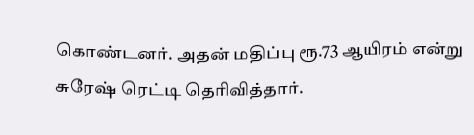கொண்டனர். அதன் மதிப்பு ரூ.73 ஆயிரம் என்று சுரேஷ் ரெட்டி தெரிவித்தார்.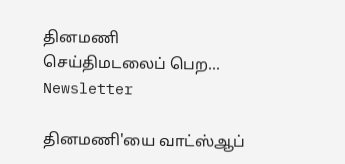தினமணி செய்திமடலைப் பெற... Newsletter

தினமணி'யை வாட்ஸ்ஆப்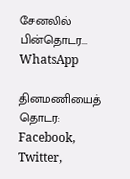சேனலில் பின்தொடர... WhatsApp

தினமணியைத் தொடர: Facebook, Twitter,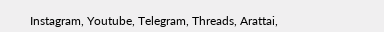Instagram, Youtube, Telegram, Threads, Arattai,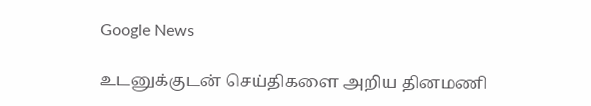Google News

உடனுக்குடன் செய்திகளை அறிய தினமணி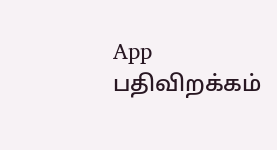App பதிவிறக்கம்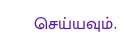செய்யவும்.